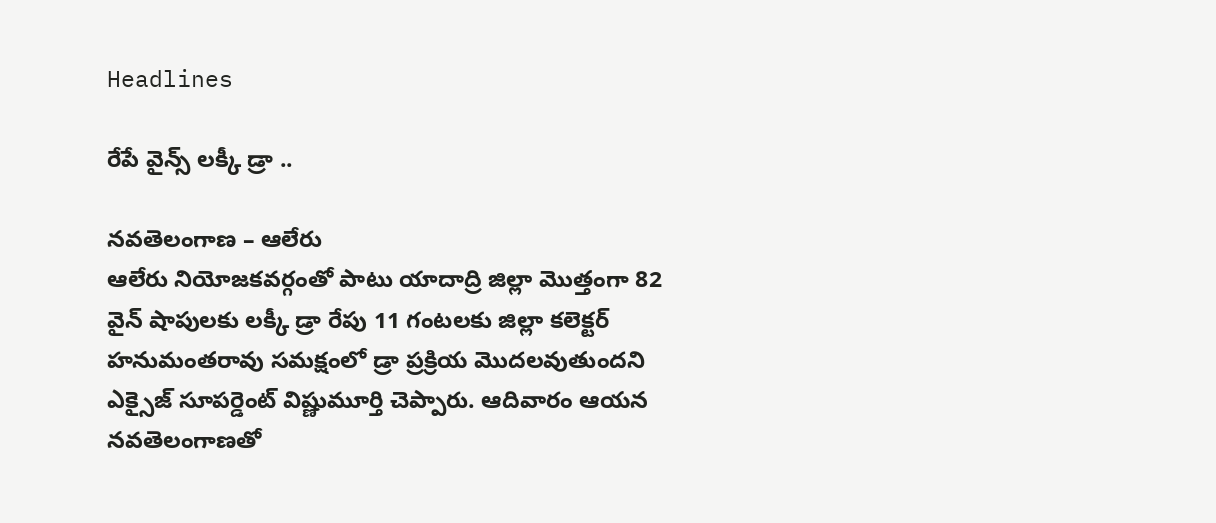Headlines

రేపే వైన్స్ లక్కీ డ్రా ..

నవతెలంగాణ – ఆలేరు
ఆలేరు నియోజకవర్గంతో పాటు యాదాద్రి జిల్లా మొత్తంగా 82 వైన్ షాపులకు లక్కీ డ్రా రేపు 11 గంటలకు జిల్లా కలెక్టర్ హనుమంతరావు సమక్షంలో డ్రా ప్రక్రియ మొదలవుతుందని ఎక్సైజ్ సూపర్డెంట్ విష్ణుమూర్తి చెప్పారు. ఆదివారం ఆయన నవతెలంగాణతో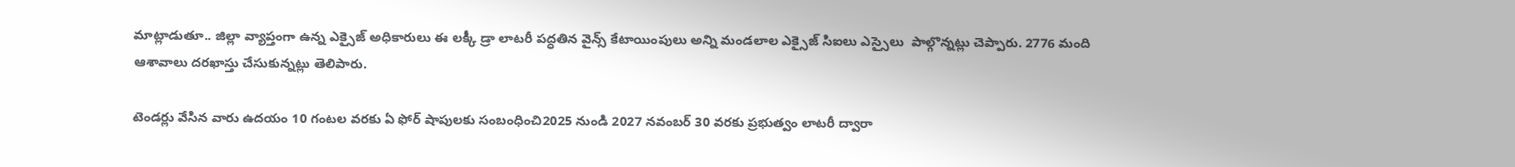మాట్లాడుతూ.. జిల్లా వ్యాప్తంగా ఉన్న ఎక్సైజ్ అధికారులు ఈ లక్కీ డ్రా లాటరీ పద్ధతిన వైన్స్ కేటాయింపులు అన్ని మండలాల ఎక్సైజ్ సిఐలు ఎస్సైలు  పాల్గొన్నట్లు చెప్పారు. 2776 మంది ఆశావాలు దరఖాస్తు చేసుకున్నట్లు తెలిపారు.

టెండర్లు వేసిన వారు ఉదయం 10 గంటల వరకు ఏ ఫోర్ షాపులకు సంబంధించి2025 నుండి 2027 నవంబర్ 30 వరకు ప్రభుత్వం లాటరీ ద్వారా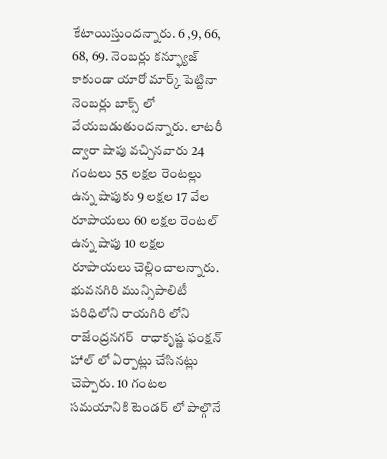కేటాయిస్తుందన్నారు. 6 ,9, 66, 68, 69. నెంబర్లు కన్ఫ్యూజ్ కాకుండా యారో మార్క్ పెట్టినా నెంబర్లు బాక్స్ లో వేయబడుతుందన్నారు. లాటరీ ద్వారా షాపు వచ్చినవారు 24 గంటలు 55 లక్షల రెంటల్లు ఉన్న షాపుకు 9 లక్షల 17 వేల రూపాయలు 60 లక్షల రెంటల్ ఉన్న షాపు 10 లక్షల రూపాయలు చెల్లించాలన్నారు. భువనగిరి మున్సిపాలిటీ పరిధిలోని రాయగిరి లోని రాజేంద్రనగర్  రాధాకృష్ణ ఫంక్షన్ హాల్ లో ఏర్పాట్లు చేసినట్లు చెప్పారు. 10 గంటల సమయానికి టెండర్ లో పాల్గొనే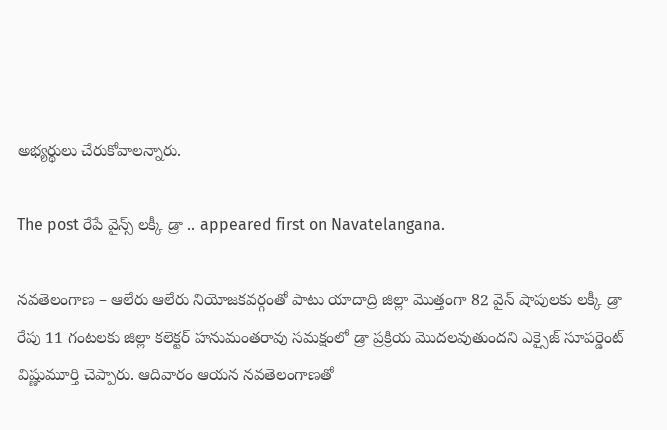అభ్యర్థులు చేరుకోవాలన్నారు.

The post రేపే వైన్స్ లక్కీ డ్రా .. appeared first on Navatelangana.

నవతెలంగాణ – ఆలేరు ఆలేరు నియోజకవర్గంతో పాటు యాదాద్రి జిల్లా మొత్తంగా 82 వైన్ షాపులకు లక్కీ డ్రా రేపు 11 గంటలకు జిల్లా కలెక్టర్ హనుమంతరావు సమక్షంలో డ్రా ప్రక్రియ మొదలవుతుందని ఎక్సైజ్ సూపర్డెంట్ విష్ణుమూర్తి చెప్పారు. ఆదివారం ఆయన నవతెలంగాణతో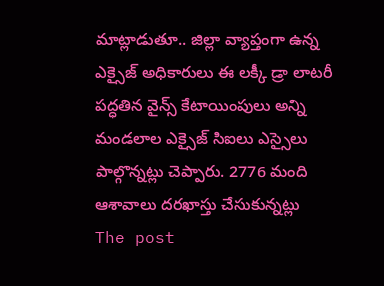మాట్లాడుతూ.. జిల్లా వ్యాప్తంగా ఉన్న ఎక్సైజ్ అధికారులు ఈ లక్కీ డ్రా లాటరీ పద్ధతిన వైన్స్ కేటాయింపులు అన్ని మండలాల ఎక్సైజ్ సిఐలు ఎస్సైలు  పాల్గొన్నట్లు చెప్పారు. 2776 మంది ఆశావాలు దరఖాస్తు చేసుకున్నట్లు
The post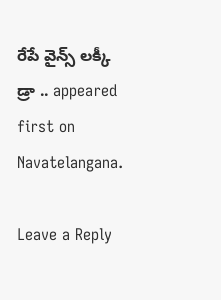రేపే వైన్స్ లక్కీ డ్రా .. appeared first on Navatelangana.

Leave a Reply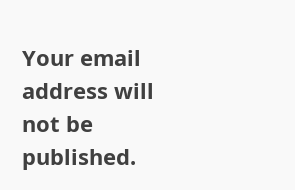Your email address will not be published.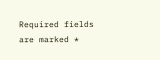Required fields are marked *